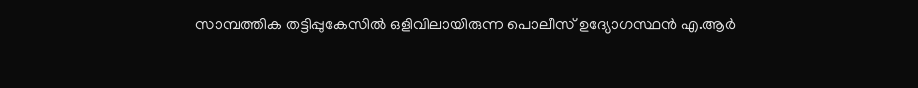സാമ്പത്തിക തട്ടിപ്പുകേസിൽ ഒളിവിലായിരുന്ന പൊലീസ് ഉദ്യോഗസ്ഥൻ എ.ആർ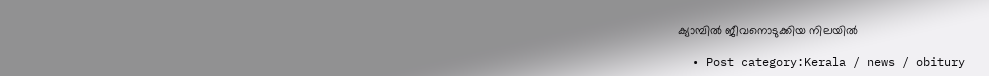ക്യാമ്പിൽ ജീവനൊടുക്കിയ നിലയിൽ

  • Post category:Kerala / news / obitury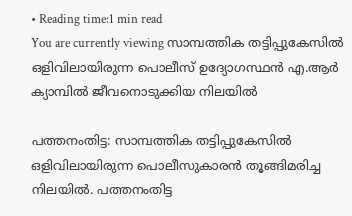• Reading time:1 min read
You are currently viewing സാമ്പത്തിക തട്ടിപ്പുകേസിൽ ഒളിവിലായിരുന്ന പൊലീസ് ഉദ്യോഗസ്ഥൻ എ.ആർ ക്യാമ്പിൽ ജീവനൊടുക്കിയ നിലയിൽ

പത്തനംതിട്ട: സാമ്പത്തിക തട്ടിപ്പുകേസിൽ ഒളിവിലായിരുന്ന പൊലീസുകാരൻ തൂങ്ങിമരിച്ച നിലയിൽ. പത്തനംതിട്ട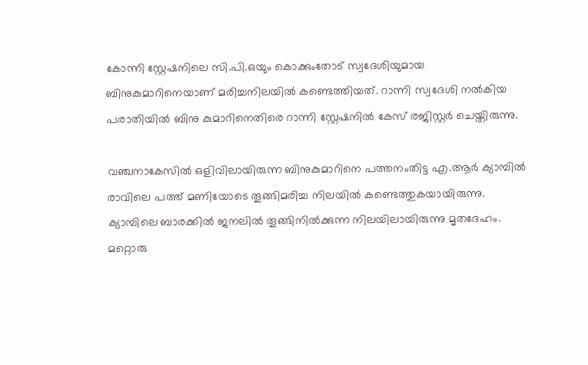കോന്നി സ്റ്റേഷനിലെ സി.പി.ഒയും കൊക്കുംതോട് സ്വദേശിയുമായ ബിനുകുമാറിനെയാണ് മരിച്ചനിലയിൽ കണ്ടെത്തിയത്. റാന്നി സ്വദേശി നൽകിയ പരാതിയിൽ ബിനു കുമാറിനെതിരെ റാന്നി സ്റ്റേഷനിൽ കേസ് രജിസ്റ്റർ ചെയ്തിരുന്നു.

വഞ്ചനാകേസിൽ ഒളിവിലായിരുന്ന ബിനുകുമാറിനെ പത്തനംതിട്ട എ.ആർ ക്യാമ്പിൽ രാവിലെ പത്ത് മണിയോടെ തൂങ്ങിമരിച്ച നിലയിൽ കണ്ടെത്തുകയായിരുന്നു. ക്യാമ്പിലെ ബാരക്കിൽ ജനലിൽ തൂങ്ങിനിൽക്കുന്ന നിലയിലായിരുന്നു മൃതദേഹം. മറ്റൊരു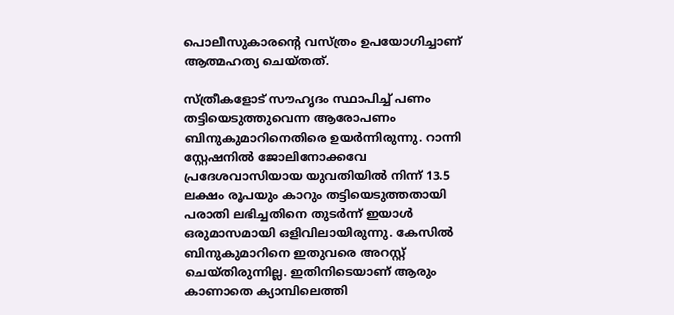പൊലീസുകാരൻ്റെ വസ്ത്രം ഉപയോഗിച്ചാണ് ആത്മഹത്യ ചെയ്തത്.

സ്ത്രീകളോട് സൗഹൃദം സ്ഥാപിച്ച് പണം തട്ടിയെടുത്തുവെന്ന ആരോപണം ബിനുകുമാറിനെതിരെ ഉയർന്നിരുന്നു. റാന്നി സ്റ്റേഷനിൽ ജോലിനോക്കവേ പ്രദേശവാസിയായ യുവതിയിൽ നിന്ന് 13.5 ലക്ഷം രൂപയും കാറും തട്ടിയെടുത്തതായി പരാതി ലഭിച്ചതിനെ തുടർന്ന് ഇയാൾ ഒരുമാസമായി ഒളിവിലായിരുന്നു. കേസിൽ ബിനുകുമാറിനെ ഇതുവരെ അറസ്റ്റ് ചെയ്തിരുന്നില്ല. ഇതിനിടെയാണ് ആരും കാണാതെ ക്യാമ്പിലെത്തി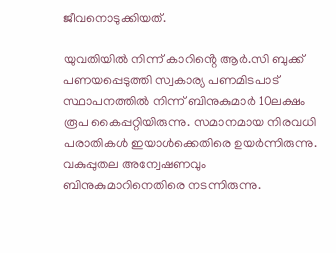ജീവനൊടുക്കിയത്.

യുവതിയിൽ നിന്ന് കാറിൻ്റെ ആർ.സി ബുക്ക് പണയപ്പെടുത്തി സ്വകാര്യ പണമിടപാട് സ്ഥാപനത്തിൽ നിന്ന് ബിനുകുമാർ 10ലക്ഷം രൂപ കൈപ്പറ്റിയിരുന്നു. സമാനമായ നിരവധി പരാതികൾ ഇയാൾക്കെതിരെ ഉയർന്നിരുന്നു. വകുപ്പുതല അന്വേഷണവും ബിനുകുമാറിനെതിരെ നടന്നിരുന്നു.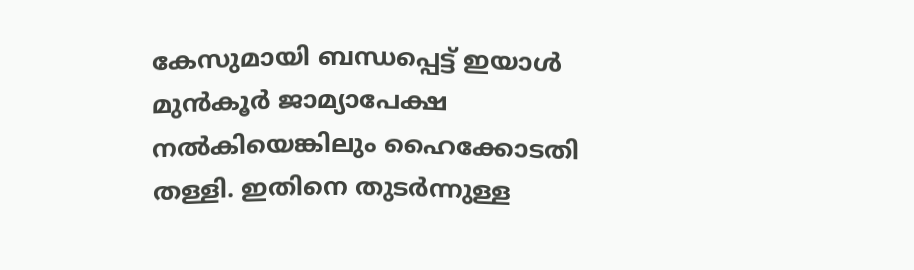കേസുമായി ബന്ധപ്പെട്ട് ഇയാൾ മുൻകൂർ ജാമ്യാപേക്ഷ നൽകിയെങ്കിലും ഹൈക്കോടതി തള്ളി. ഇതിനെ തുടർന്നുള്ള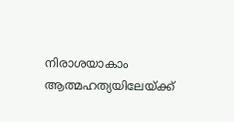നിരാശയാകാം ആത്മഹത്യയിലേയ്ക്ക്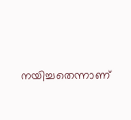നയിച്ചതെന്നാണ്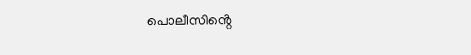പൊലീസിൻ്റെ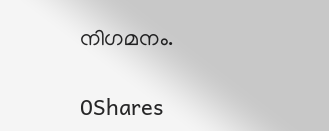നിഗമനം.

0Shares